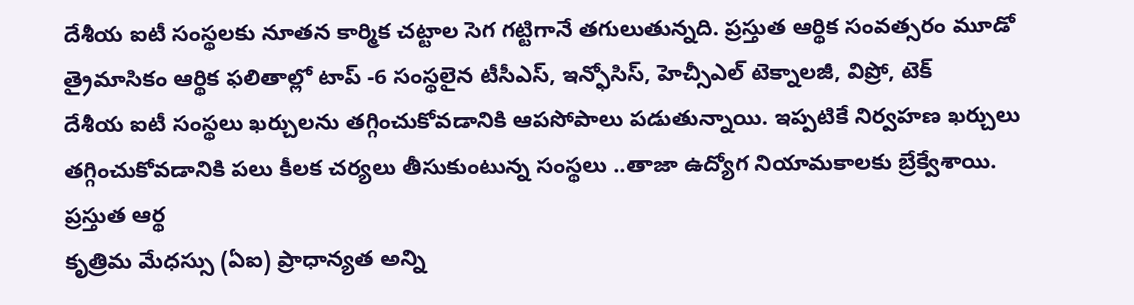దేశీయ ఐటీ సంస్థలకు నూతన కార్మిక చట్టాల సెగ గట్టిగానే తగులుతున్నది. ప్రస్తుత ఆర్థిక సంవత్సరం మూడో త్రైమాసికం ఆర్థిక ఫలితాల్లో టాప్ -6 సంస్థలైన టీసీఎస్, ఇన్ఫోసిస్, హెచ్సీఎల్ టెక్నాలజీ, విప్రో, టెక్
దేశీయ ఐటీ సంస్థలు ఖర్చులను తగ్గించుకోవడానికి ఆపసోపాలు పడుతున్నాయి. ఇప్పటికే నిర్వహణ ఖర్చులు తగ్గించుకోవడానికి పలు కీలక చర్యలు తీసుకుంటున్న సంస్థలు ..తాజా ఉద్యోగ నియామకాలకు బ్రేక్వేశాయి. ప్రస్తుత ఆర్థ
కృత్రిమ మేధస్సు (ఏఐ) ప్రాధాన్యత అన్ని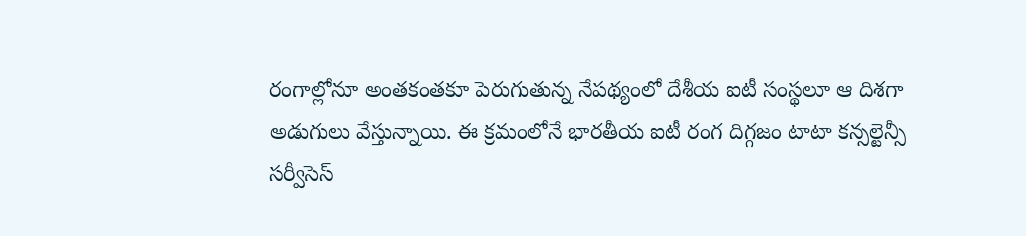రంగాల్లోనూ అంతకంతకూ పెరుగుతున్న నేపథ్యంలో దేశీయ ఐటీ సంస్థలూ ఆ దిశగా అడుగులు వేస్తున్నాయి. ఈ క్రమంలోనే భారతీయ ఐటీ రంగ దిగ్గజం టాటా కన్సల్టెన్సీ సర్వీసెస్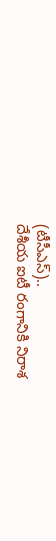(టీసీఎస్)..
దేశీయ ఐటీ రంగానికి నిరాశ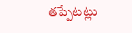తప్పేటట్లు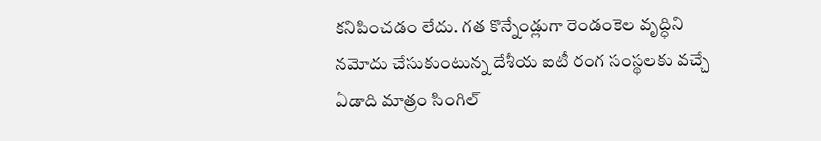కనిపించడం లేదు. గత కొన్నేండ్లుగా రెండంకెల వృద్ధిని నమోదు చేసుకుంటున్న దేశీయ ఐటీ రంగ సంస్థలకు వచ్చే ఏడాది మాత్రం సింగిల్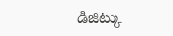డిజిట్కు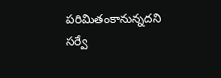పరిమితంకానున్నదని సర్వే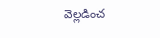వెల్లడించ